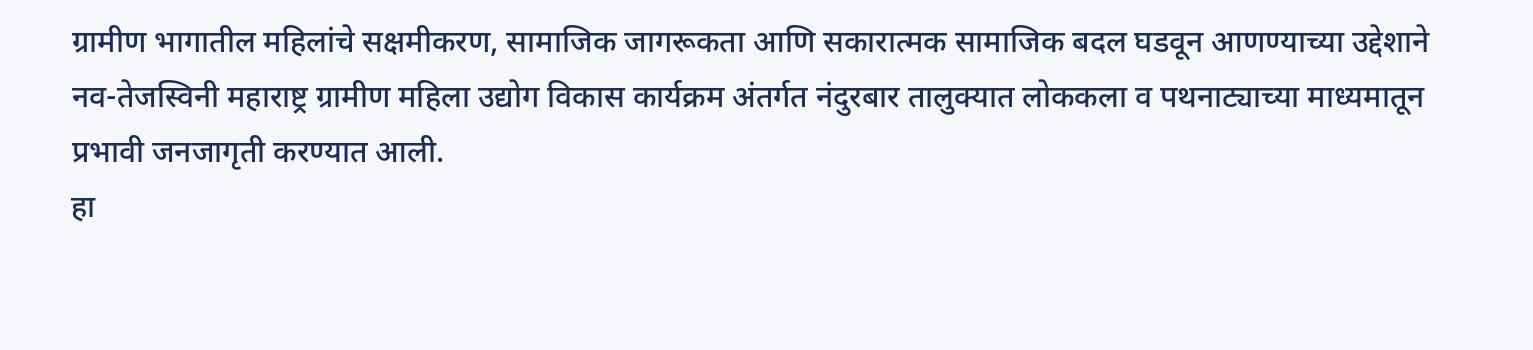ग्रामीण भागातील महिलांचे सक्षमीकरण, सामाजिक जागरूकता आणि सकारात्मक सामाजिक बदल घडवून आणण्याच्या उद्देशाने नव-तेजस्विनी महाराष्ट्र ग्रामीण महिला उद्योग विकास कार्यक्रम अंतर्गत नंदुरबार तालुक्यात लोककला व पथनाट्याच्या माध्यमातून प्रभावी जनजागृती करण्यात आली.
हा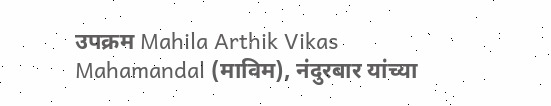उपक्रम Mahila Arthik Vikas Mahamandal (माविम), नंदुरबार यांच्या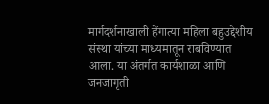मार्गदर्शनाखाली हेंगात्या महिला बहुउद्देशीय संस्था यांच्या माध्यमातून राबविण्यात आला. या अंतर्गत कार्यशाळा आणि जनजागृती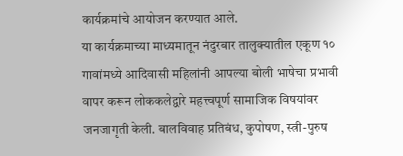कार्यक्रमांचे आयोजन करण्यात आले.
या कार्यक्रमाच्या माध्यमातून नंदुरबार तालुक्यातील एकूण १० गावांमध्ये आदिवासी महिलांनी आपल्या बोली भाषेचा प्रभावी वापर करून लोककलेद्वारे महत्त्वपूर्ण सामाजिक विषयांवर जनजागृती केली. बालविवाह प्रतिबंध, कुपोषण, स्त्री-पुरुष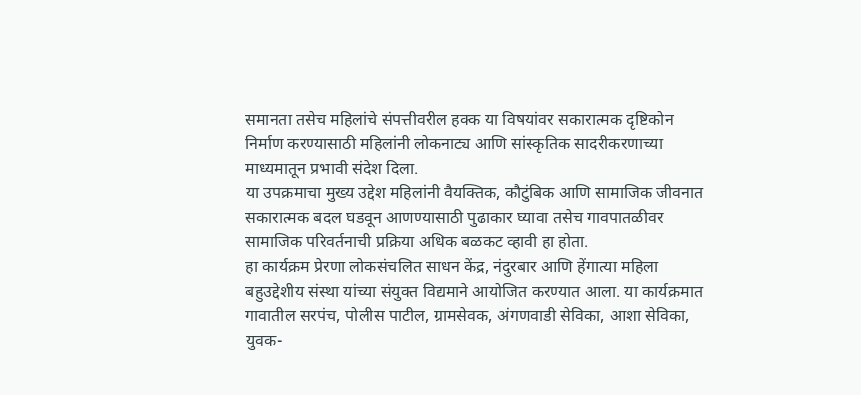समानता तसेच महिलांचे संपत्तीवरील हक्क या विषयांवर सकारात्मक दृष्टिकोन निर्माण करण्यासाठी महिलांनी लोकनाट्य आणि सांस्कृतिक सादरीकरणाच्या माध्यमातून प्रभावी संदेश दिला.
या उपक्रमाचा मुख्य उद्देश महिलांनी वैयक्तिक, कौटुंबिक आणि सामाजिक जीवनात सकारात्मक बदल घडवून आणण्यासाठी पुढाकार घ्यावा तसेच गावपातळीवर सामाजिक परिवर्तनाची प्रक्रिया अधिक बळकट व्हावी हा होता.
हा कार्यक्रम प्रेरणा लोकसंचलित साधन केंद्र, नंदुरबार आणि हेंगात्या महिला बहुउद्देशीय संस्था यांच्या संयुक्त विद्यमाने आयोजित करण्यात आला. या कार्यक्रमात गावातील सरपंच, पोलीस पाटील, ग्रामसेवक, अंगणवाडी सेविका, आशा सेविका, युवक-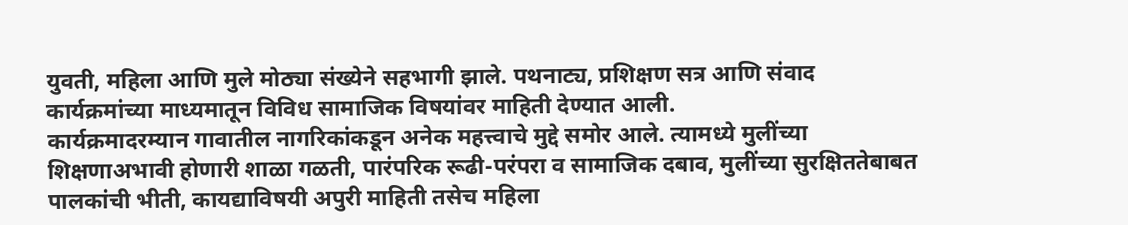युवती, महिला आणि मुले मोठ्या संख्येने सहभागी झाले. पथनाट्य, प्रशिक्षण सत्र आणि संवाद कार्यक्रमांच्या माध्यमातून विविध सामाजिक विषयांवर माहिती देण्यात आली.
कार्यक्रमादरम्यान गावातील नागरिकांकडून अनेक महत्त्वाचे मुद्दे समोर आले. त्यामध्ये मुलींच्या शिक्षणाअभावी होणारी शाळा गळती, पारंपरिक रूढी-परंपरा व सामाजिक दबाव, मुलींच्या सुरक्षिततेबाबत पालकांची भीती, कायद्याविषयी अपुरी माहिती तसेच महिला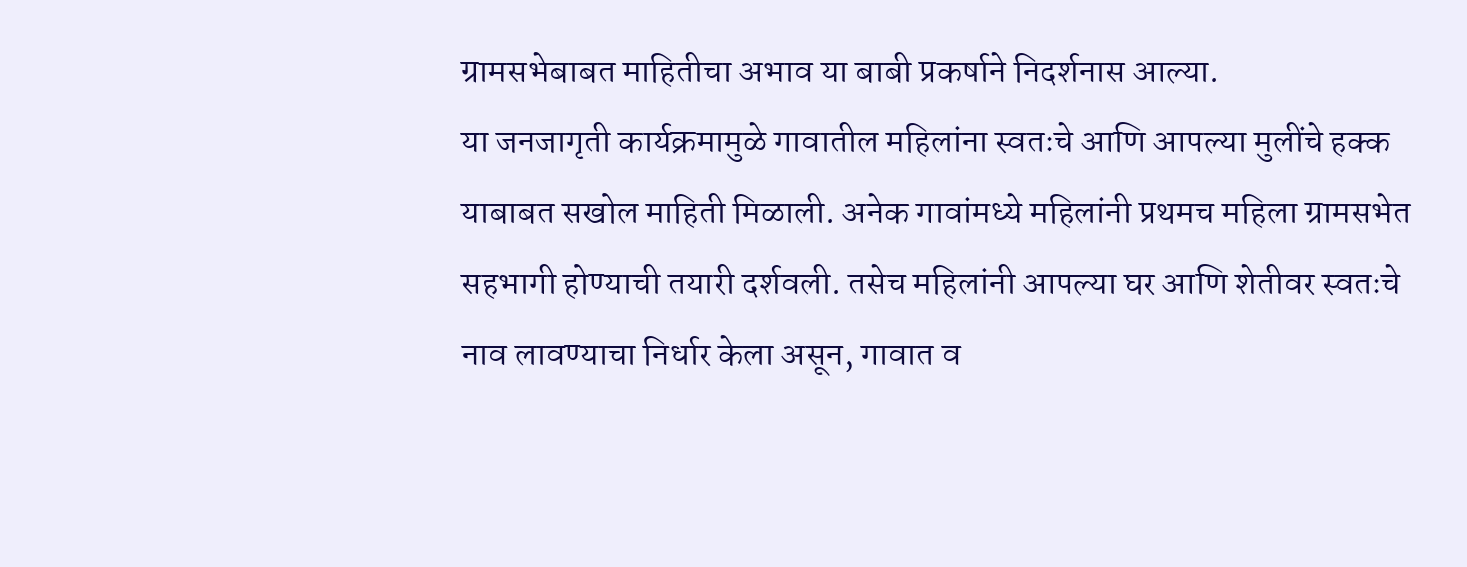ग्रामसभेबाबत माहितीचा अभाव या बाबी प्रकर्षाने निदर्शनास आल्या.
या जनजागृती कार्यक्रमामुळे गावातील महिलांना स्वतःचे आणि आपल्या मुलींचे हक्क याबाबत सखोल माहिती मिळाली. अनेक गावांमध्ये महिलांनी प्रथमच महिला ग्रामसभेत सहभागी होण्याची तयारी दर्शवली. तसेच महिलांनी आपल्या घर आणि शेतीवर स्वतःचे नाव लावण्याचा निर्धार केला असून, गावात व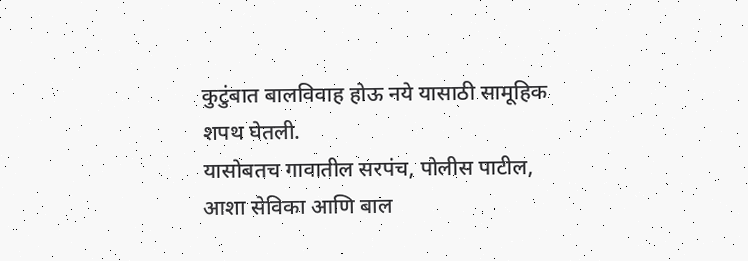कुटुंबात बालविवाह होऊ नये यासाठी सामूहिक शपथ घेतली.
यासोबतच गावातील सरपंच, पोलीस पाटील, आशा सेविका आणि बाल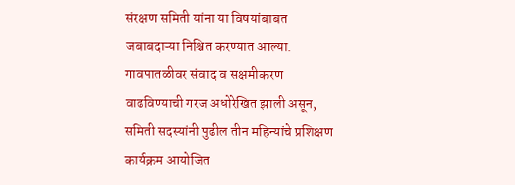संरक्षण समिती यांना या विषयांबाबत जबाबदाऱ्या निश्चित करण्यात आल्या. गावपातळीवर संवाद व सक्षमीकरण वाढविण्याची गरज अधोरेखित झाली असून, समिती सदस्यांनी पुढील तीन महिन्यांचे प्रशिक्षण कार्यक्रम आयोजित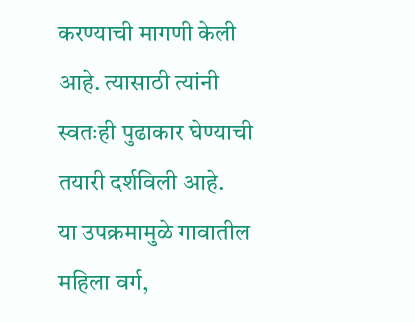करण्याची मागणी केली आहे. त्यासाठी त्यांनी स्वतःही पुढाकार घेण्याची तयारी दर्शविली आहे.
या उपक्रमामुळे गावातील महिला वर्ग,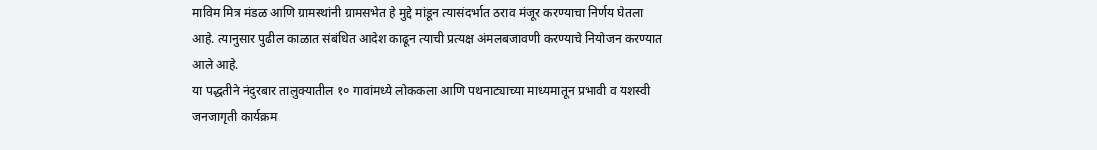माविम मित्र मंडळ आणि ग्रामस्थांनी ग्रामसभेत हे मुद्दे मांडून त्यासंदर्भात ठराव मंजूर करण्याचा निर्णय घेतला आहे. त्यानुसार पुढील काळात संबंधित आदेश काढून त्याची प्रत्यक्ष अंमलबजावणी करण्याचे नियोजन करण्यात आले आहे.
या पद्धतीने नंदुरबार तालुक्यातील १० गावांमध्ये लोककला आणि पथनाट्याच्या माध्यमातून प्रभावी व यशस्वी जनजागृती कार्यक्रम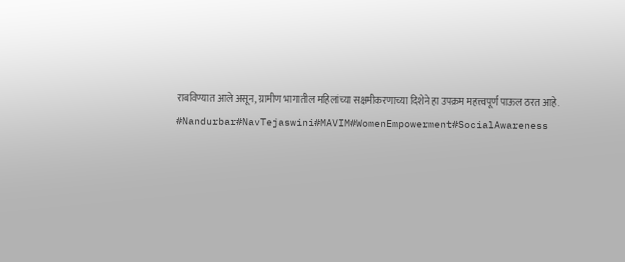राबविण्यात आले असून, ग्रामीण भागातील महिलांच्या सक्षमीकरणाच्या दिशेने हा उपक्रम महत्त्वपूर्ण पाऊल ठरत आहे.
#Nandurbar#NavTejaswini#MAVIM#WomenEmpowerment#SocialAwareness